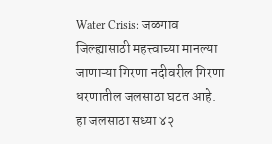Water Crisis: जळगाव जिल्ह्यासाठी महत्त्वाच्या मानल्या जाणाऱ्या गिरणा नदीवरील गिरणा धरणातील जलसाठा घटत आहे. हा जलसाठा सध्या ४२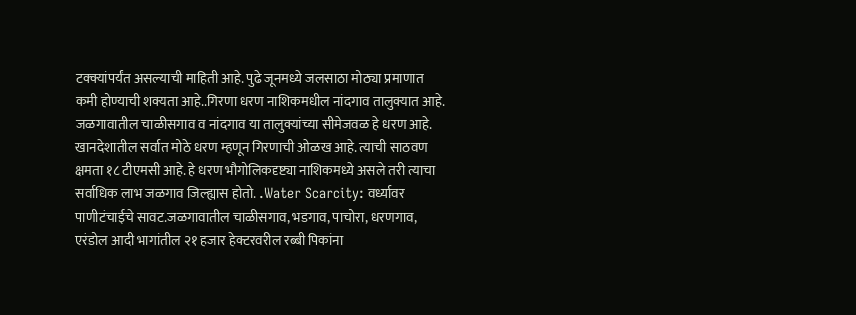टक्क्यांपर्यंत असल्याची माहिती आहे. पुढे जूनमध्ये जलसाठा मोठ्या प्रमाणात कमी होण्याची शक्यता आहे..गिरणा धरण नाशिकमधील नांदगाव तालुक्यात आहे. जळगावातील चाळीसगाव व नांदगाव या तालुक्यांच्या सीमेजवळ हे धरण आहे. खानदेशातील सर्वात मोठे धरण म्हणून गिरणाची ओळख आहे. त्याची साठवण क्षमता १८ टीएमसी आहे. हे धरण भौगोलिकदृष्ट्या नाशिकमध्ये असले तरी त्याचा सर्वाधिक लाभ जळगाव जिल्ह्यास होतो. .Water Scarcity: वर्ध्यावर पाणीटंचाईचे सावट.जळगावातील चाळीसगाव, भडगाव, पाचोरा, धरणगाव, एरंडोल आदी भागांतील २१ हजार हेक्टरवरील रब्बी पिकांना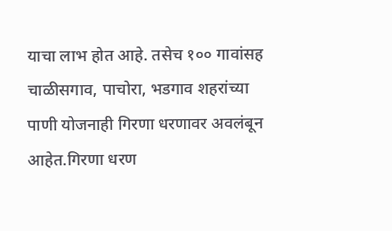याचा लाभ होत आहे. तसेच १०० गावांसह चाळीसगाव, पाचोरा, भडगाव शहरांच्या पाणी योजनाही गिरणा धरणावर अवलंबून आहेत.गिरणा धरण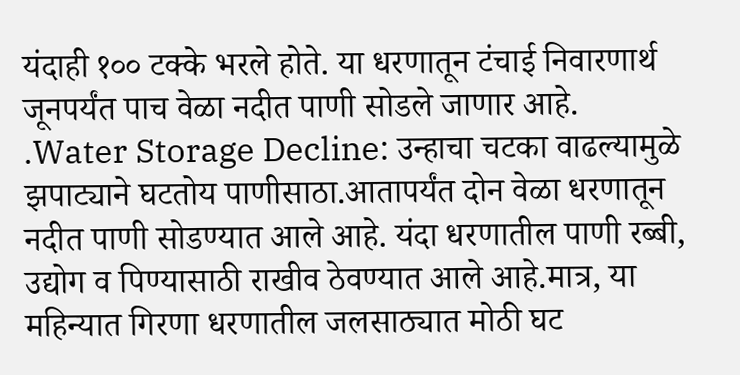यंदाही १०० टक्के भरले होते. या धरणातून टंचाई निवारणार्थ जूनपर्यंत पाच वेळा नदीत पाणी सोडले जाणार आहे. .Water Storage Decline: उन्हाचा चटका वाढल्यामुळे झपाट्याने घटतोय पाणीसाठा.आतापर्यंत दोन वेळा धरणातून नदीत पाणी सोडण्यात आले आहे. यंदा धरणातील पाणी रब्बी, उद्योग व पिण्यासाठी राखीव ठेवण्यात आले आहे.मात्र, या महिन्यात गिरणा धरणातील जलसाठ्यात मोठी घट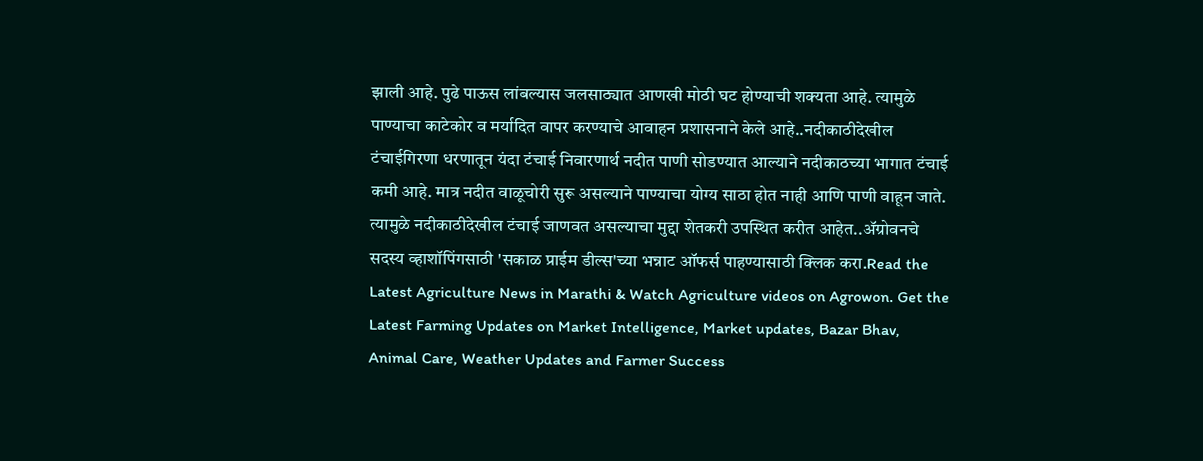झाली आहे. पुढे पाऊस लांबल्यास जलसाठ्यात आणखी मोठी घट होण्याची शक्यता आहे. त्यामुळे पाण्याचा काटेकोर व मर्यादित वापर करण्याचे आवाहन प्रशासनाने केले आहे..नदीकाठीदेखील टंचाईगिरणा धरणातून यंदा टंचाई निवारणार्थ नदीत पाणी सोडण्यात आल्याने नदीकाठच्या भागात टंचाई कमी आहे. मात्र नदीत वाळूचोरी सुरू असल्याने पाण्याचा योग्य साठा होत नाही आणि पाणी वाहून जाते. त्यामुळे नदीकाठीदेखील टंचाई जाणवत असल्याचा मुद्दा शेतकरी उपस्थित करीत आहेत..ॲग्रोवनचे सदस्य व्हाशॉपिंगसाठी 'सकाळ प्राईम डील्स'च्या भन्नाट ऑफर्स पाहण्यासाठी क्लिक करा.Read the Latest Agriculture News in Marathi & Watch Agriculture videos on Agrowon. Get the Latest Farming Updates on Market Intelligence, Market updates, Bazar Bhav, Animal Care, Weather Updates and Farmer Success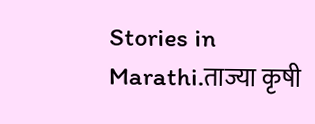Stories in Marathi.ताज्या कृषी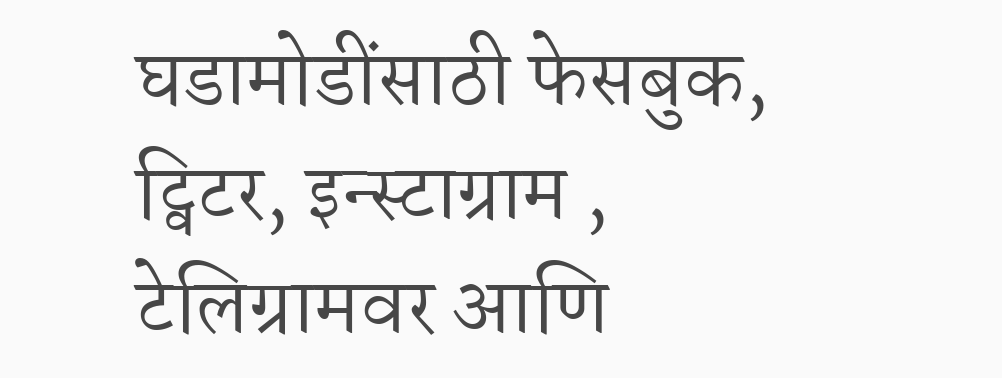घडामोडींसाठी फेसबुक, ट्विटर, इन्स्टाग्राम , टेलिग्रामवर आणि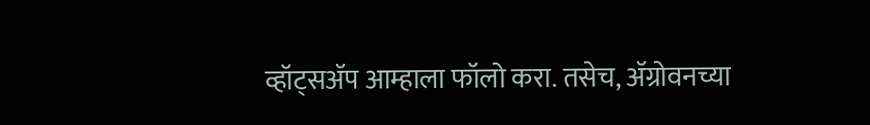व्हॉट्सॲप आम्हाला फॉलो करा. तसेच, ॲग्रोवनच्या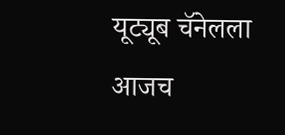यूट्यूब चॅनेलला आजच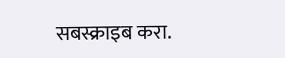सबस्क्राइब करा.